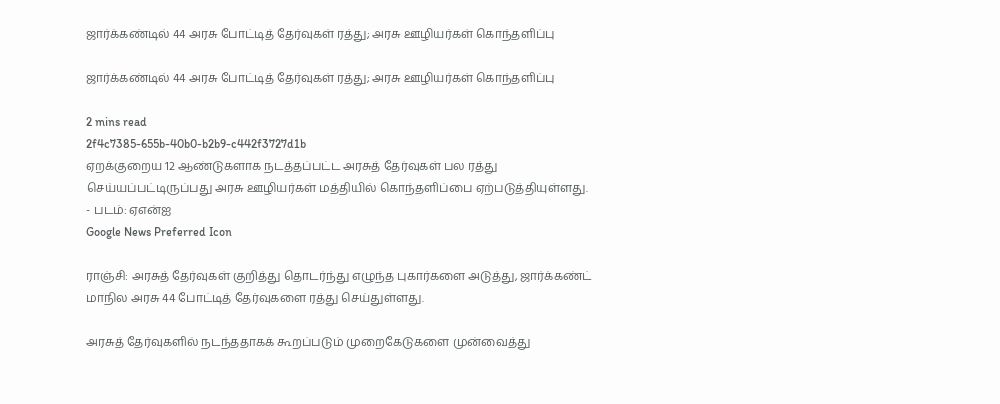ஜார்க்கண்டில் 44 அரசு போட்டித் தேர்வுகள் ரத்து; அரசு ஊழியர்கள் கொந்தளிப்பு

ஜார்க்கண்டில் 44 அரசு போட்டித் தேர்வுகள் ரத்து; அரசு ஊழியர்கள் கொந்தளிப்பு

2 mins read
2f4c7385-655b-40b0-b2b9-c442f3727d1b
ஏறக்குறைய 12 ஆண்டுகளாக நடத்தப்பட்ட அரசுத் தேர்வுகள் பல ரத்து செய்யப்பட்டிருப்பது அரசு ஊழியர்கள் மத்தியில் கொந்தளிப்பை ஏற்படுத்தியுள்ளது. - படம்: ஏஎன்ஐ
Google News Preferred Icon

ராஞ்சி: அரசுத் தேர்வுகள் குறித்து தொடர்ந்து எழுந்த புகார்களை அடுத்து, ஜார்க்கண்ட் மாநில அரசு 44 போட்டித் தேர்வுகளை ரத்து செய்துள்ளது.

அரசுத் தேர்வுகளில் நடந்ததாகக் கூறப்படும் முறைகேடுகளை முன்வைத்து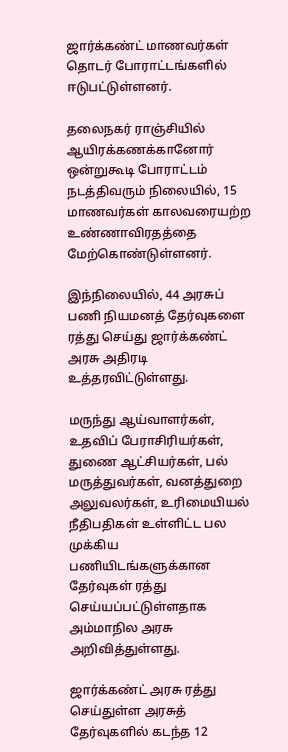ஜார்க்கண்ட் மாணவர்கள் தொடர் போராட்டங்களில் ஈடுபட்டுள்ளனர்.

தலைநகர் ராஞ்சியில் ஆயிரக்கணக்கானோர் ஒன்றுகூடி போராட்டம் நடத்திவரும் நிலையில், 15 மாணவர்கள் காலவரையற்ற உண்ணாவிரதத்தை மேற்கொண்டுள்ளனர்.

இந்நிலையில், 44 அரசுப் பணி நியமனத் தேர்வுகளை ரத்து செய்து ஜார்க்கண்ட் அரசு அதிரடி உத்தரவிட்டுள்ளது.

மருந்து ஆய்வாளர்கள், உதவிப் பேராசிரியர்கள், துணை ஆட்சியர்கள், பல் மருத்துவர்கள், வனத்துறை அலுவலர்கள், உரிமையியல் நீதிபதிகள் உள்ளிட்ட பல முக்கிய பணியிடங்களுக்கான தேர்வுகள் ரத்து செய்யப்பட்டுள்ளதாக அம்மாநில அரசு அறிவித்துள்ளது.

ஜார்க்கண்ட் அரசு ரத்து செய்துள்ள அரசுத் தேர்வுகளில் கடந்த 12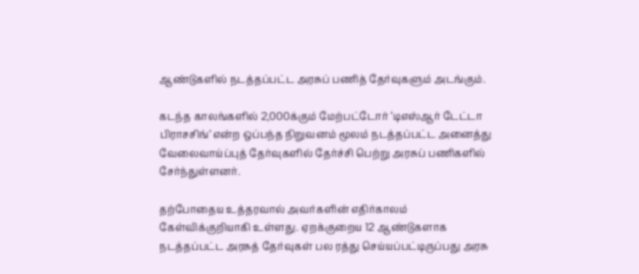ஆண்டுகளில் நடத்தப்பட்ட அரசுப் பணித் தேர்வுகளும் அடங்கும்.

கடந்த காலங்களில் 2,000க்கும் மேற்பட்டோர் ‘டிஎஸ்ஆர் டேட்டா பிராசசிங்’ என்ற ஒப்பந்த நிறுவனம் மூலம் நடத்தப்பட்ட அனைத்து வேலைவாய்ப்புத் தேர்வுகளில் தேர்ச்சி பெற்று அரசுப் பணிகளில் சேர்ந்துள்ளனர்.

தற்போதைய உத்தரவால் அவர்களின் எதிர்காலம் கேள்விக்குறியாகி உள்ளது. ஏறக்குறைய 12 ஆண்டுகளாக நடத்தப்பட்ட அரசுத் தேர்வுகள் பல ரத்து செய்யப்பட்டிருப்பது அரசு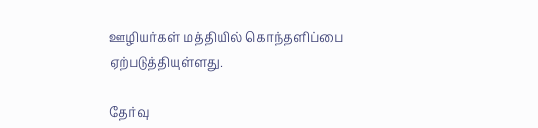ஊழியர்கள் மத்தியில் கொந்தளிப்பை ஏற்படுத்தியுள்ளது.

தேர்வு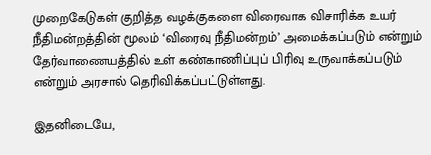முறைகேடுகள் குறித்த வழக்குகளை விரைவாக விசாரிக்க உயர் நீதிமன்றத்தின் மூலம் ‘விரைவு நீதிமன்றம்’ அமைக்கப்படும் என்றும் தேர்வாணையத்தில் உள் கண்காணிப்புப் பிரிவு உருவாக்கப்படும் என்றும் அரசால் தெரிவிக்கப்பட்டுள்ளது.

இதனிடையே,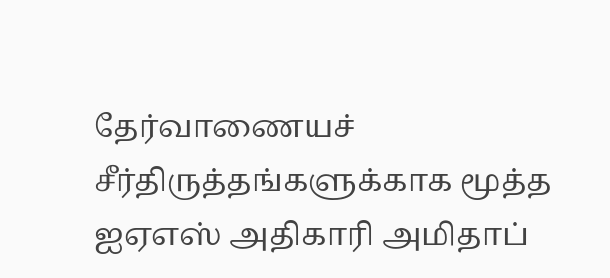தேர்வாணையச் சீர்திருத்தங்களுக்காக மூத்த ஐஏஎஸ் அதிகாரி அமிதாப்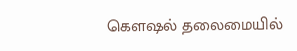கௌஷல் தலைமையில்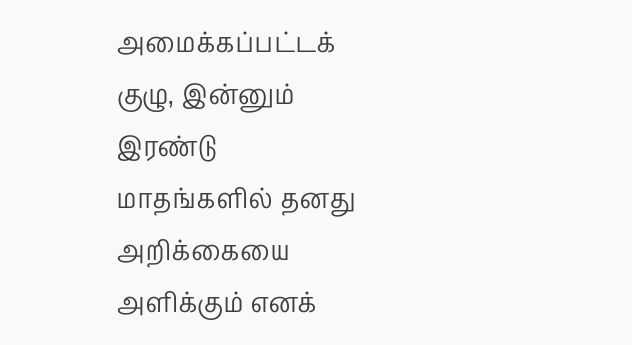அமைக்கப்பட்டக் குழு, இன்னும் இரண்டு மாதங்களில் தனது அறிக்கையை அளிக்கும் எனக்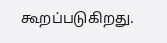கூறப்படுகிறது.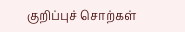குறிப்புச் சொற்கள்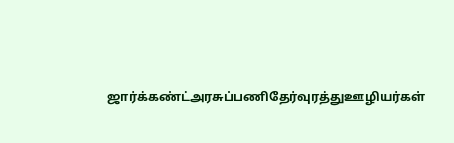ஜார்க்கண்ட்அரசுப்பணிதேர்வுரத்துஊழியர்கள்